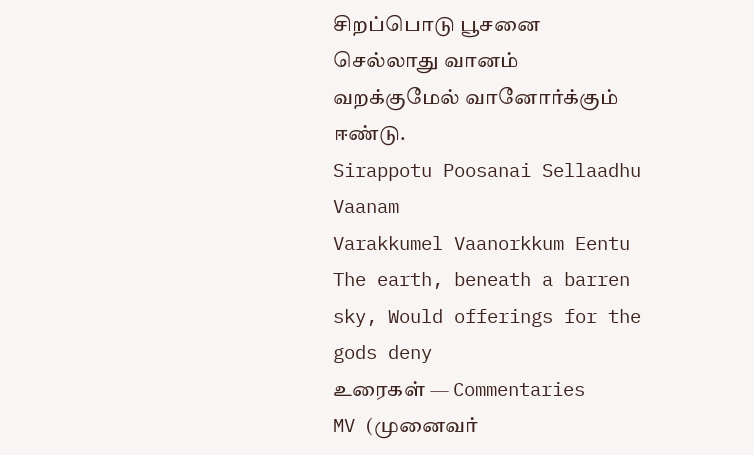சிறப்பொடு பூசனை செல்லாது வானம்
வறக்குமேல் வானோர்க்கும் ஈண்டு.
Sirappotu Poosanai Sellaadhu Vaanam
Varakkumel Vaanorkkum Eentu
The earth, beneath a barren sky, Would offerings for the gods deny
உரைகள் — Commentaries
MV (முனைவர்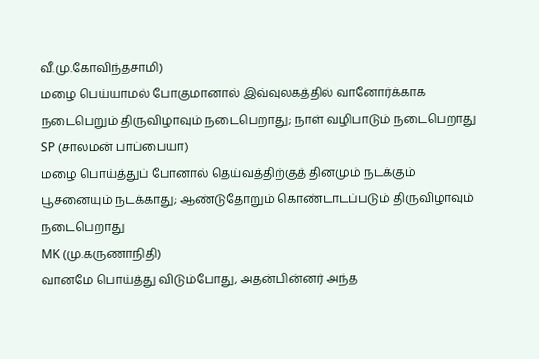வீ.மு.கோவிந்தசாமி)
மழை பெய்யாமல் போகுமானால் இவ்வுலகத்தில் வானோர்க்காக நடைபெறும் திருவிழாவும் நடைபெறாது; நாள் வழிபாடும் நடைபெறாது
SP (சாலமன் பாப்பையா)
மழை பொய்த்துப் போனால் தெய்வத்திற்குத் தினமும் நடக்கும் பூசனையும் நடக்காது; ஆண்டுதோறும் கொண்டாடப்படும் திருவிழாவும் நடைபெறாது
MK (மு.கருணாநிதி)
வானமே பொய்த்து விடும்போது, அதன்பின்னர் அந்த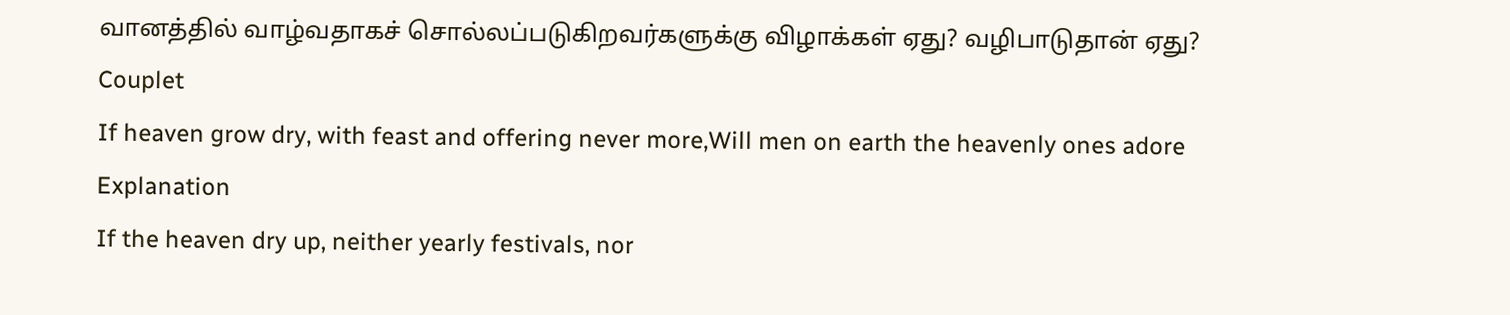வானத்தில் வாழ்வதாகச் சொல்லப்படுகிறவர்களுக்கு விழாக்கள் ஏது? வழிபாடுதான் ஏது?
Couplet
If heaven grow dry, with feast and offering never more,Will men on earth the heavenly ones adore
Explanation
If the heaven dry up, neither yearly festivals, nor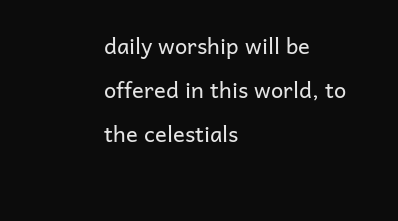daily worship will be offered in this world, to the celestials